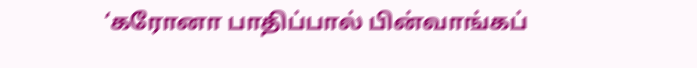‘கரோனா பாதிப்பால் பின்வாங்கப்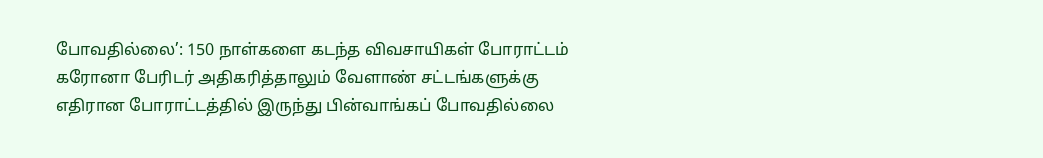போவதில்லை’: 150 நாள்களை கடந்த விவசாயிகள் போராட்டம்
கரோனா பேரிடர் அதிகரித்தாலும் வேளாண் சட்டங்களுக்கு எதிரான போராட்டத்தில் இருந்து பின்வாங்கப் போவதில்லை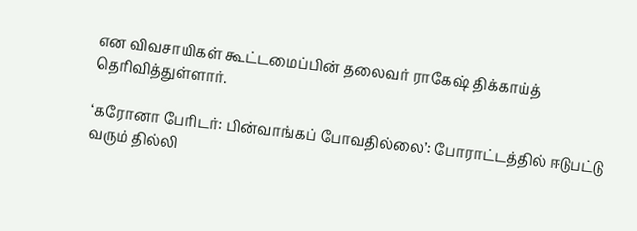என விவசாயிகள் கூட்டமைப்பின் தலைவர் ராகேஷ் திக்காய்த் தெரிவித்துள்ளார்.

‘கரோனா பேரிடர்: பின்வாங்கப் போவதில்லை’: போராட்டத்தில் ஈடுபட்டு வரும் தில்லி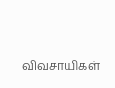விவசாயிகள்